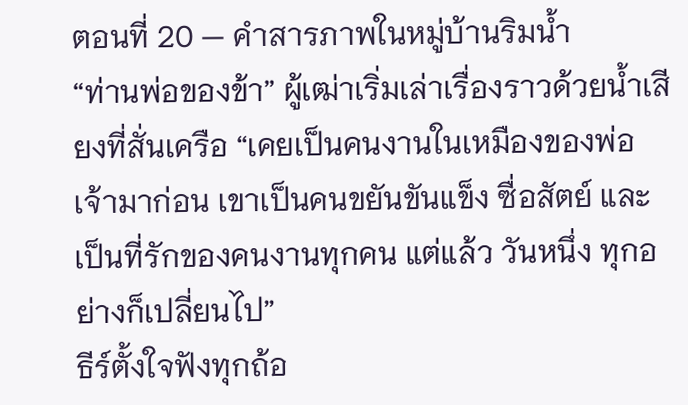ตอนที่ 20 — คำสารภาพในหมู่บ้านริมน้ำ
“ท่านพ่อของข้า” ผู้เฒ่าเริ่มเล่าเรื่องราวด้วยน้ำเสียงที่สั่นเครือ “เคยเป็นคนงานในเหมืองของพ่อเจ้ามาก่อน เขาเป็นคนขยันขันแข็ง ซื่อสัตย์ และเป็นที่รักของคนงานทุกคน แต่แล้ว วันหนึ่ง ทุกอย่างก็เปลี่ยนไป”
ธีร์ตั้งใจฟังทุกถ้อ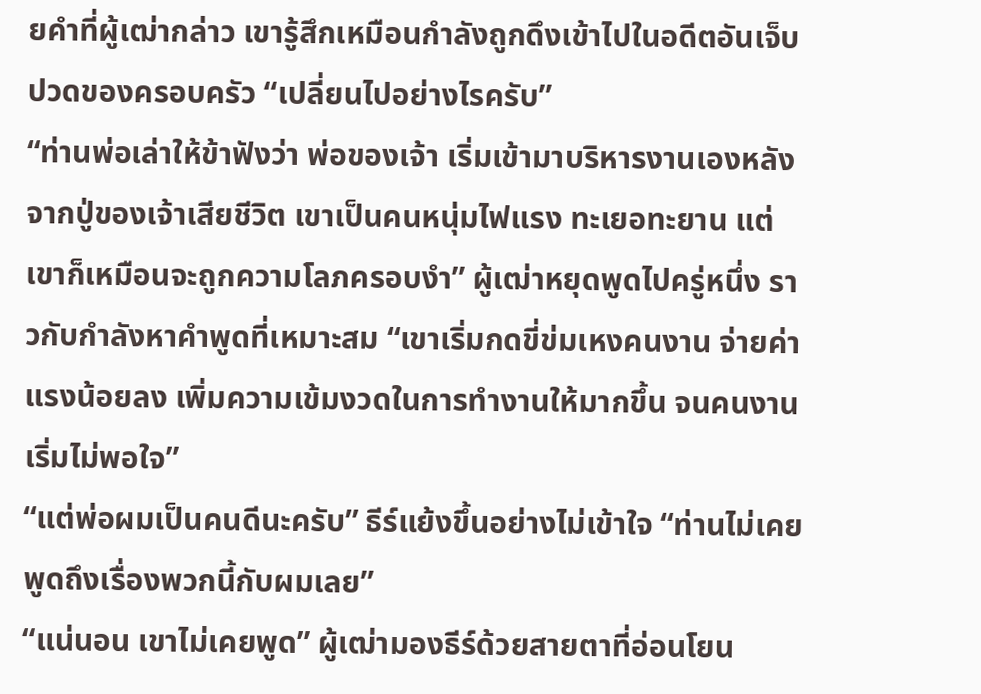ยคำที่ผู้เฒ่ากล่าว เขารู้สึกเหมือนกำลังถูกดึงเข้าไปในอดีตอันเจ็บปวดของครอบครัว “เปลี่ยนไปอย่างไรครับ”
“ท่านพ่อเล่าให้ข้าฟังว่า พ่อของเจ้า เริ่มเข้ามาบริหารงานเองหลังจากปู่ของเจ้าเสียชีวิต เขาเป็นคนหนุ่มไฟแรง ทะเยอทะยาน แต่เขาก็เหมือนจะถูกความโลภครอบงำ” ผู้เฒ่าหยุดพูดไปครู่หนึ่ง ราวกับกำลังหาคำพูดที่เหมาะสม “เขาเริ่มกดขี่ข่มเหงคนงาน จ่ายค่าแรงน้อยลง เพิ่มความเข้มงวดในการทำงานให้มากขึ้น จนคนงานเริ่มไม่พอใจ”
“แต่พ่อผมเป็นคนดีนะครับ” ธีร์แย้งขึ้นอย่างไม่เข้าใจ “ท่านไม่เคยพูดถึงเรื่องพวกนี้กับผมเลย”
“แน่นอน เขาไม่เคยพูด” ผู้เฒ่ามองธีร์ด้วยสายตาที่อ่อนโยน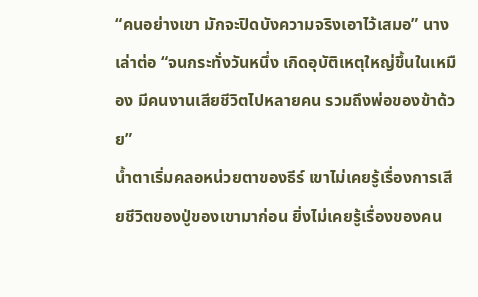“คนอย่างเขา มักจะปิดบังความจริงเอาไว้เสมอ” นางเล่าต่อ “จนกระทั่งวันหนึ่ง เกิดอุบัติเหตุใหญ่ขึ้นในเหมือง มีคนงานเสียชีวิตไปหลายคน รวมถึงพ่อของข้าด้วย”
น้ำตาเริ่มคลอหน่วยตาของธีร์ เขาไม่เคยรู้เรื่องการเสียชีวิตของปู่ของเขามาก่อน ยิ่งไม่เคยรู้เรื่องของคน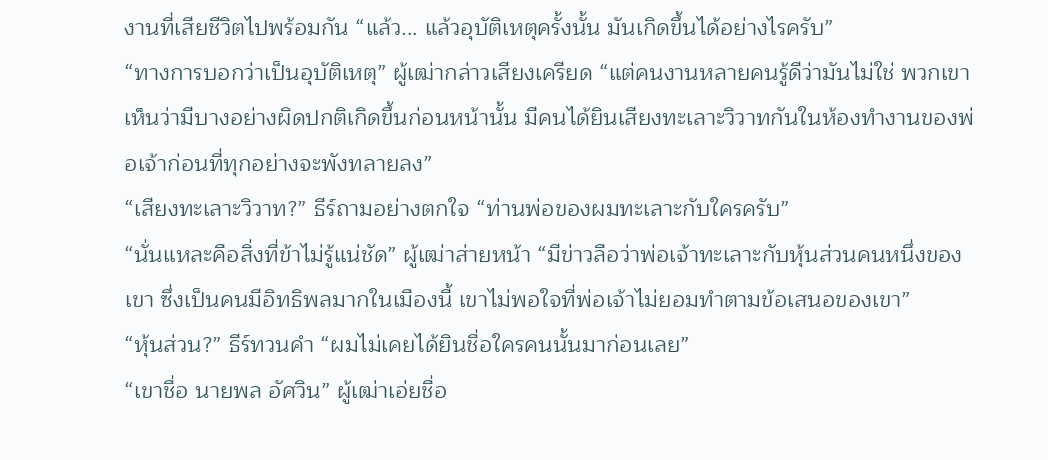งานที่เสียชีวิตไปพร้อมกัน “แล้ว... แล้วอุบัติเหตุครั้งนั้น มันเกิดขึ้นได้อย่างไรครับ”
“ทางการบอกว่าเป็นอุบัติเหตุ” ผู้เฒ่ากล่าวเสียงเครียด “แต่คนงานหลายคนรู้ดีว่ามันไม่ใช่ พวกเขาเห็นว่ามีบางอย่างผิดปกติเกิดขึ้นก่อนหน้านั้น มีคนได้ยินเสียงทะเลาะวิวาทกันในห้องทำงานของพ่อเจ้าก่อนที่ทุกอย่างจะพังทลายลง”
“เสียงทะเลาะวิวาท?” ธีร์ถามอย่างตกใจ “ท่านพ่อของผมทะเลาะกับใครครับ”
“นั่นแหละคือสิ่งที่ข้าไม่รู้แน่ชัด” ผู้เฒ่าส่ายหน้า “มีข่าวลือว่าพ่อเจ้าทะเลาะกับหุ้นส่วนคนหนึ่งของเขา ซึ่งเป็นคนมีอิทธิพลมากในเมืองนี้ เขาไม่พอใจที่พ่อเจ้าไม่ยอมทำตามข้อเสนอของเขา”
“หุ้นส่วน?” ธีร์ทวนคำ “ผมไม่เคยได้ยินชื่อใครคนนั้นมาก่อนเลย”
“เขาชื่อ นายพล อัศวิน” ผู้เฒ่าเอ่ยชื่อ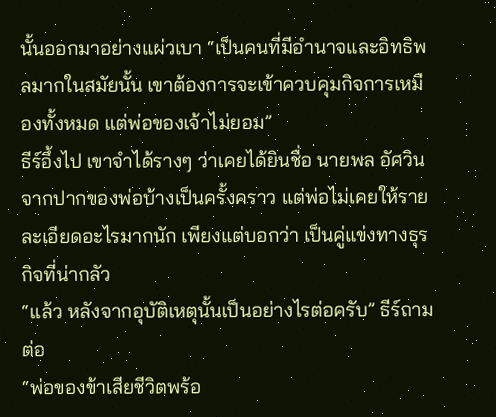นั้นออกมาอย่างแผ่วเบา “เป็นคนที่มีอำนาจและอิทธิพลมากในสมัยนั้น เขาต้องการจะเข้าควบคุมกิจการเหมืองทั้งหมด แต่พ่อของเจ้าไม่ยอม”
ธีร์อึ้งไป เขาจำได้รางๆ ว่าเคยได้ยินชื่อ นายพล อัศวิน จากปากของพ่อบ้างเป็นครั้งคราว แต่พ่อไม่เคยให้รายละเอียดอะไรมากนัก เพียงแต่บอกว่า เป็นคู่แข่งทางธุรกิจที่น่ากลัว
“แล้ว หลังจากอุบัติเหตุนั้นเป็นอย่างไรต่อครับ” ธีร์ถามต่อ
“พ่อของข้าเสียชีวิตพร้อ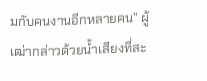มกับคนงานอีกหลายคน” ผู้เฒ่ากล่าวด้วยน้ำเสียงที่สะ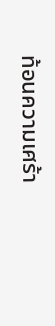ท้อนความเศร้า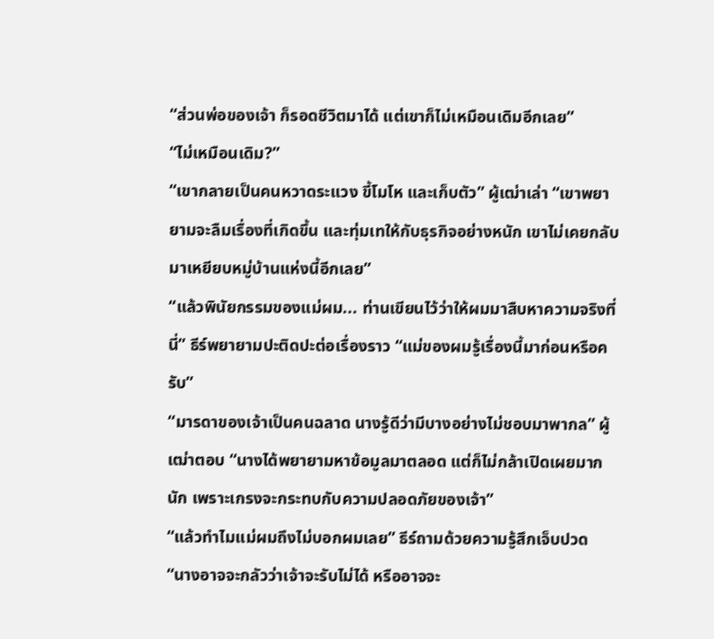“ส่วนพ่อของเจ้า ก็รอดชีวิตมาได้ แต่เขาก็ไม่เหมือนเดิมอีกเลย”
“ไม่เหมือนเดิม?”
“เขากลายเป็นคนหวาดระแวง ขี้โมโห และเก็บตัว” ผู้เฒ่าเล่า “เขาพยายามจะลืมเรื่องที่เกิดขึ้น และทุ่มเทให้กับธุรกิจอย่างหนัก เขาไม่เคยกลับมาเหยียบหมู่บ้านแห่งนี้อีกเลย”
“แล้วพินัยกรรมของแม่ผม... ท่านเขียนไว้ว่าให้ผมมาสืบหาความจริงที่นี่” ธีร์พยายามปะติดปะต่อเรื่องราว “แม่ของผมรู้เรื่องนี้มาก่อนหรือครับ”
“มารดาของเจ้าเป็นคนฉลาด นางรู้ดีว่ามีบางอย่างไม่ชอบมาพากล” ผู้เฒ่าตอบ “นางได้พยายามหาข้อมูลมาตลอด แต่ก็ไม่กล้าเปิดเผยมากนัก เพราะเกรงจะกระทบกับความปลอดภัยของเจ้า”
“แล้วทำไมแม่ผมถึงไม่บอกผมเลย” ธีร์ถามด้วยความรู้สึกเจ็บปวด
“นางอาจจะกลัวว่าเจ้าจะรับไม่ได้ หรืออาจจะ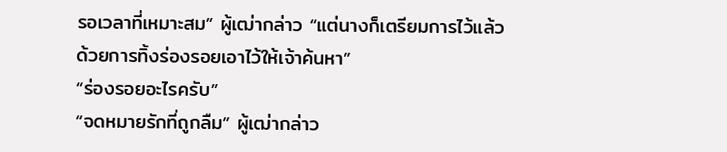รอเวลาที่เหมาะสม” ผู้เฒ่ากล่าว “แต่นางก็เตรียมการไว้แล้ว ด้วยการทิ้งร่องรอยเอาไว้ให้เจ้าค้นหา”
“ร่องรอยอะไรครับ”
“จดหมายรักที่ถูกลืม” ผู้เฒ่ากล่าว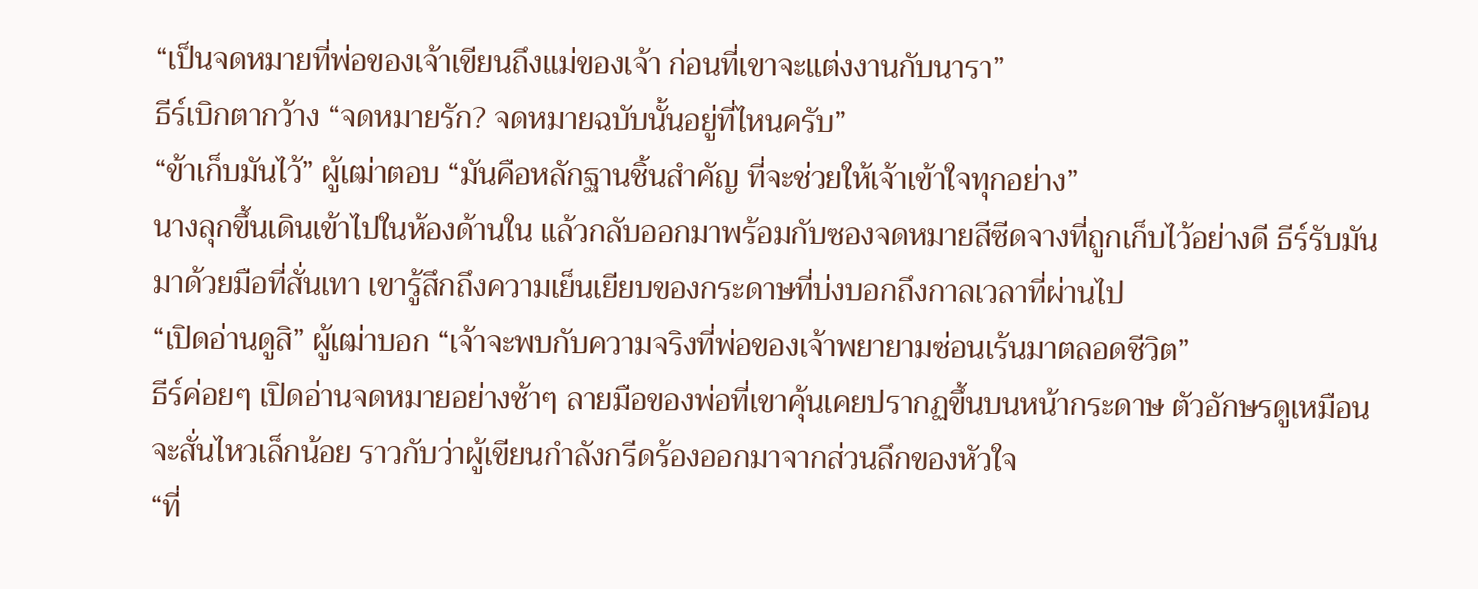“เป็นจดหมายที่พ่อของเจ้าเขียนถึงแม่ของเจ้า ก่อนที่เขาจะแต่งงานกับนารา”
ธีร์เบิกตากว้าง “จดหมายรัก? จดหมายฉบับนั้นอยู่ที่ไหนครับ”
“ข้าเก็บมันไว้” ผู้เฒ่าตอบ “มันคือหลักฐานชิ้นสำคัญ ที่จะช่วยให้เจ้าเข้าใจทุกอย่าง”
นางลุกขึ้นเดินเข้าไปในห้องด้านใน แล้วกลับออกมาพร้อมกับซองจดหมายสีซีดจางที่ถูกเก็บไว้อย่างดี ธีร์รับมันมาด้วยมือที่สั่นเทา เขารู้สึกถึงความเย็นเยียบของกระดาษที่บ่งบอกถึงกาลเวลาที่ผ่านไป
“เปิดอ่านดูสิ” ผู้เฒ่าบอก “เจ้าจะพบกับความจริงที่พ่อของเจ้าพยายามซ่อนเร้นมาตลอดชีวิต”
ธีร์ค่อยๆ เปิดอ่านจดหมายอย่างช้าๆ ลายมือของพ่อที่เขาคุ้นเคยปรากฏขึ้นบนหน้ากระดาษ ตัวอักษรดูเหมือนจะสั่นไหวเล็กน้อย ราวกับว่าผู้เขียนกำลังกรีดร้องออกมาจากส่วนลึกของหัวใจ
“ที่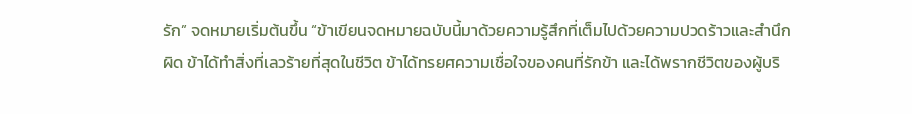รัก” จดหมายเริ่มต้นขึ้น “ข้าเขียนจดหมายฉบับนี้มาด้วยความรู้สึกที่เต็มไปด้วยความปวดร้าวและสำนึกผิด ข้าได้ทำสิ่งที่เลวร้ายที่สุดในชีวิต ข้าได้ทรยศความเชื่อใจของคนที่รักข้า และได้พรากชีวิตของผู้บริ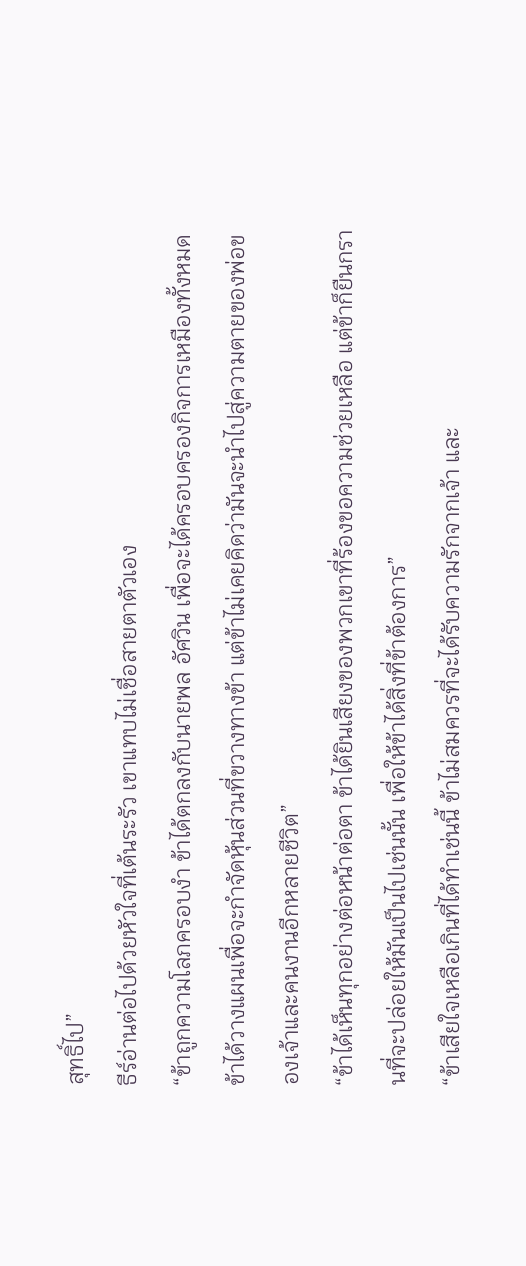สุทธิ์ไป”
ธีร์อ่านต่อไปด้วยหัวใจที่เต้นระรัว เขาแทบไม่เชื่อสายตาตัวเอง
“ข้าถูกความโลภครอบงำ ข้าได้ตกลงกับนายพล อัศวิน เพื่อจะได้ครอบครองกิจการเหมืองทั้งหมด ข้าได้วางแผนเพื่อจะกำจัดหุ้นส่วนที่ขวางทางข้า แต่ข้าไม่เคยคิดว่ามันจะนำไปสู่ความตายของพ่อของเจ้าและคนงานอีกหลายชีวิต”
“ข้าได้เห็นทุกอย่างต่อหน้าต่อตา ข้าได้ยินเสียงของพวกเขาที่ร้องขอความช่วยเหลือ แต่ข้าก็ยืนกรานที่จะปล่อยให้มันเป็นไปเช่นนั้น เพื่อให้ข้าได้สิ่งที่ข้าต้องการ”
“ข้าเสียใจเหลือเกินที่ได้ทำเช่นนี้ ข้าไม่สมควรที่จะได้รับความรักจากเจ้า และ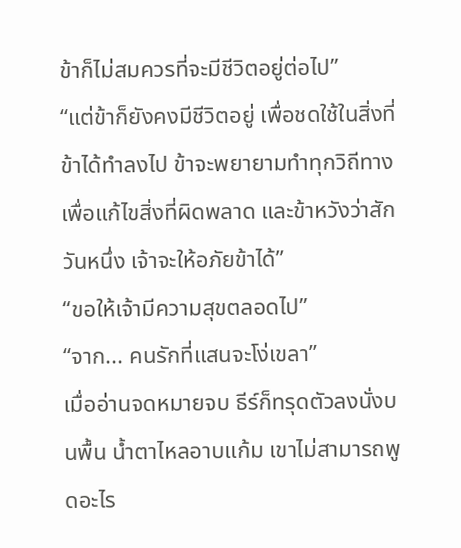ข้าก็ไม่สมควรที่จะมีชีวิตอยู่ต่อไป”
“แต่ข้าก็ยังคงมีชีวิตอยู่ เพื่อชดใช้ในสิ่งที่ข้าได้ทำลงไป ข้าจะพยายามทำทุกวิถีทางเพื่อแก้ไขสิ่งที่ผิดพลาด และข้าหวังว่าสักวันหนึ่ง เจ้าจะให้อภัยข้าได้”
“ขอให้เจ้ามีความสุขตลอดไป”
“จาก... คนรักที่แสนจะโง่เขลา”
เมื่ออ่านจดหมายจบ ธีร์ก็ทรุดตัวลงนั่งบนพื้น น้ำตาไหลอาบแก้ม เขาไม่สามารถพูดอะไร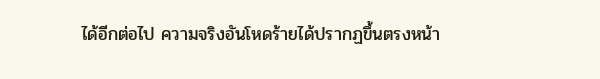ได้อีกต่อไป ความจริงอันโหดร้ายได้ปรากฏขึ้นตรงหน้า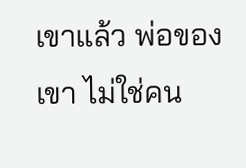เขาแล้ว พ่อของเขา ไม่ใช่คน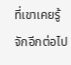ที่เขาเคยรู้จักอีกต่อไป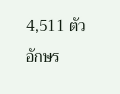4,511 ตัวอักษร